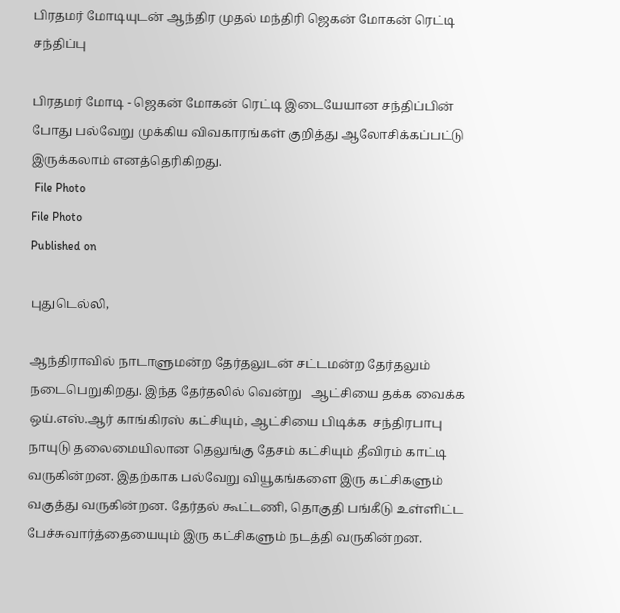பிரதமர் மோடியுடன் ஆந்திர முதல் மந்திரி ஜெகன் மோகன் ரெட்டி சந்திப்பு

பிரதமர் மோடி - ஜெகன் மோகன் ரெட்டி இடையேயான சந்திப்பின் போது பல்வேறு முக்கிய விவகாரங்கள் குறித்து ஆலோசிக்கப்பட்டு இருக்கலாம் எனத்தெரிகிறது.
 File Photo
File Photo
Published on

புதுடெல்லி,

ஆந்திராவில் நாடாளுமன்ற தேர்தலுடன் சட்டமன்ற தேர்தலும் நடைபெறுகிறது. இந்த தேர்தலில் வென்று   ஆட்சியை தக்க வைக்க  ஒய்.எஸ்.ஆர் காங்கிரஸ் கட்சியும், ஆட்சியை பிடிக்க  சந்திரபாபு நாயுடு தலைமையிலான தெலுங்கு தேசம் கட்சியும் தீவிரம் காட்டி வருகின்றன. இதற்காக பல்வேறு வியூகங்களை இரு கட்சிகளும் வகுத்து வருகின்றன. தேர்தல் கூட்டணி, தொகுதி பங்கீடு உள்ளிட்ட பேச்சுவார்த்தையையும் இரு கட்சிகளும் நடத்தி வருகின்றன.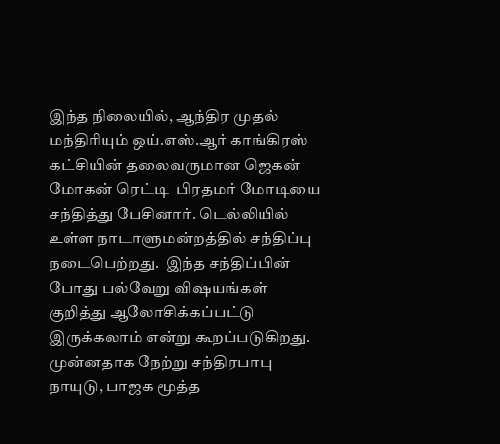இந்த நிலையில், ஆந்திர முதல் மந்திரியும் ஒய்.எஸ்.ஆர் காங்கிரஸ் கட்சியின் தலைவருமான ஜெகன் மோகன் ரெட்டி  பிரதமர் மோடியை  சந்தித்து பேசினார். டெல்லியில்  உள்ள நாடாளுமன்றத்தில் சந்திப்பு நடைபெற்றது.  இந்த சந்திப்பின் போது பல்வேறு விஷயங்கள் குறித்து ஆலோசிக்கப்பட்டு இருக்கலாம் என்று கூறப்படுகிறது. முன்னதாக நேற்று சந்திரபாபு நாயுடு, பாஜக மூத்த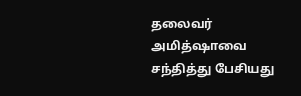தலைவர் அமித்ஷாவை சந்தித்து பேசியது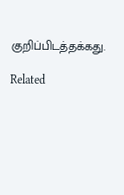குறிப்பிடத்தக்கது.

Related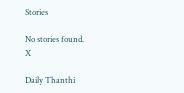Stories

No stories found.
X

Daily Thanthi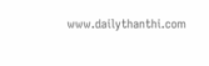www.dailythanthi.com